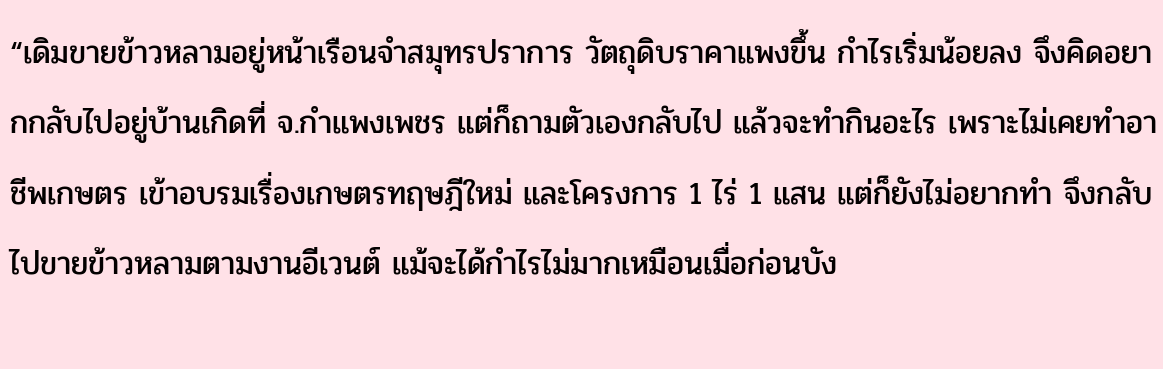“เดิมขายข้าวหลามอยู่หน้าเรือนจำสมุทรปราการ วัตถุดิบราคาแพงขึ้น กำไรเริ่มน้อยลง จึงคิดอยากกลับไปอยู่บ้านเกิดที่ จ.กำแพงเพชร แต่ก็ถามตัวเองกลับไป แล้วจะทำกินอะไร เพราะไม่เคยทำอาชีพเกษตร เข้าอบรมเรื่องเกษตรทฤษฎีใหม่ และโครงการ 1 ไร่ 1 แสน แต่ก็ยังไม่อยากทำ จึงกลับไปขายข้าวหลามตามงานอีเวนต์ แม้จะได้กำไรไม่มากเหมือนเมื่อก่อนบัง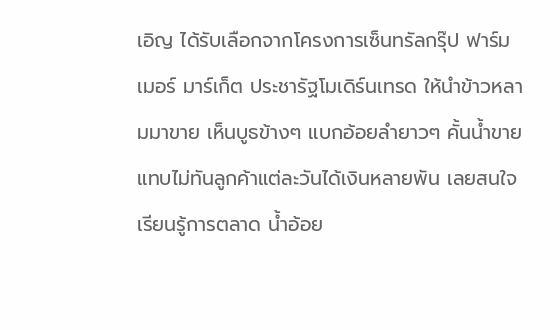เอิญ ได้รับเลือกจากโครงการเซ็นทรัลกรุ๊ป ฟาร์มเมอร์ มาร์เก็ต ประชารัฐโมเดิร์นเทรด ให้นำข้าวหลามมาขาย เห็นบูธข้างๆ แบกอ้อยลำยาวๆ คั้นน้ำขายแทบไม่ทันลูกค้าแต่ละวันได้เงินหลายพัน เลยสนใจเรียนรู้การตลาด น้ำอ้อย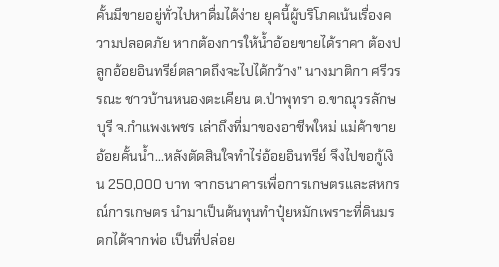คั้นมีขายอยู่ทั่วไปหาดื่มได้ง่าย ยุคนี้ผู้บริโภคเน้นเรื่องความปลอดภัย หากต้องการให้น้ำอ้อยขายได้ราคา ต้องปลูกอ้อยอินทรีย์ตลาดถึงจะไปได้กว้าง” นางมาติกา ศรีวรรณะ ชาวบ้านหนองตะเคียน ต.ป่าพุทรา อ.ขาณุวรลักษบุรี จ.กำแพงเพชร เล่าถึงที่มาของอาชีพใหม่ แม่ค้าขายอ้อยคั้นน้ำ...หลังตัดสินใจทำไร่อ้อยอินทรีย์ จึงไปขอกู้เงิน 250,000 บาท จากธนาคารเพื่อการเกษตรและสหกรณ์การเกษตร นำมาเป็นต้นทุนทำปุ๋ยหมักเพราะที่ดินมรดกได้จากพ่อ เป็นที่ปล่อย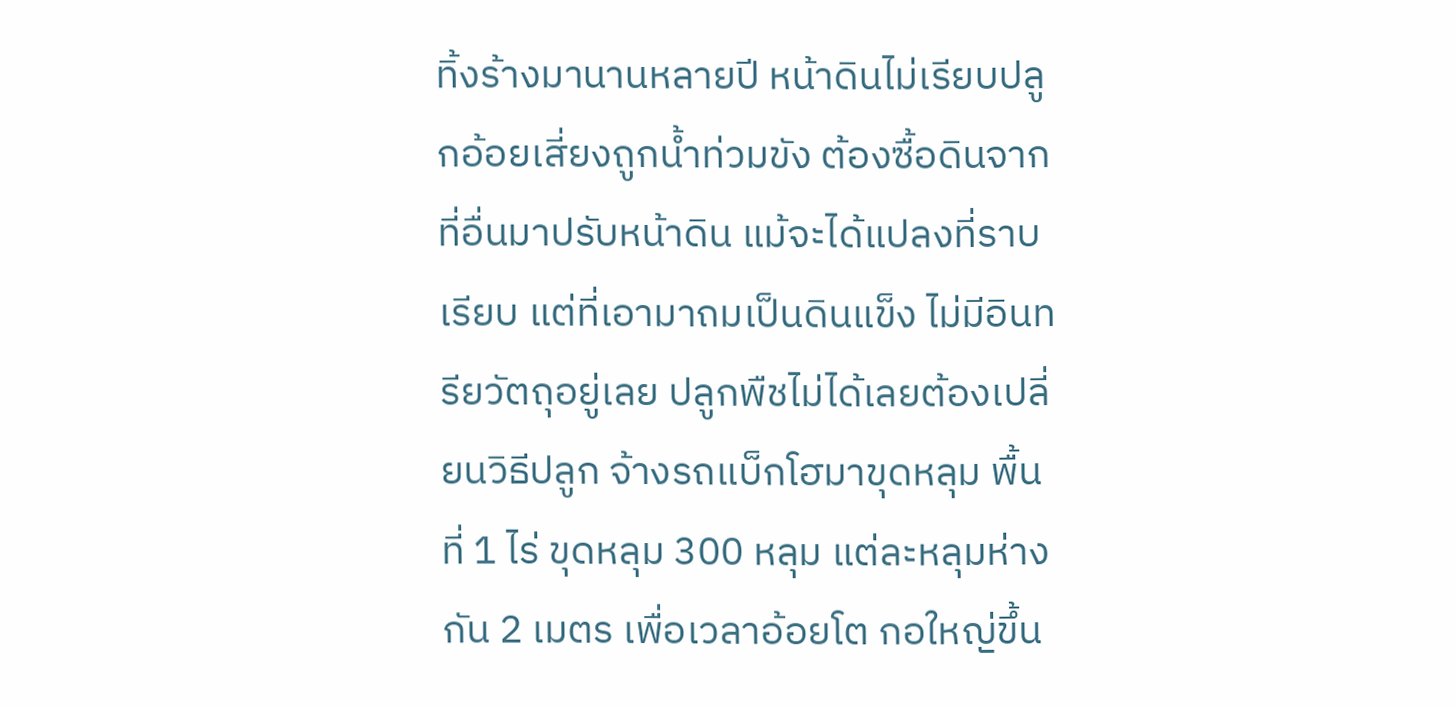ทิ้งร้างมานานหลายปี หน้าดินไม่เรียบปลูกอ้อยเสี่ยงถูกน้ำท่วมขัง ต้องซื้อดินจากที่อื่นมาปรับหน้าดิน แม้จะได้แปลงที่ราบเรียบ แต่ที่เอามาถมเป็นดินแข็ง ไม่มีอินทรียวัตถุอยู่เลย ปลูกพืชไม่ได้เลยต้องเปลี่ยนวิธีปลูก จ้างรถแบ็กโฮมาขุดหลุม พื้นที่ 1 ไร่ ขุดหลุม 300 หลุม แต่ละหลุมห่างกัน 2 เมตร เพื่อเวลาอ้อยโต กอใหญ่ขึ้น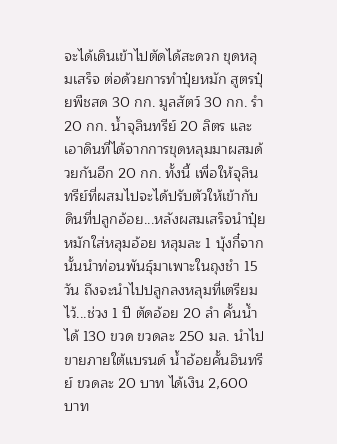จะได้เดินเข้าไปตัดได้สะดวก ขุดหลุมเสร็จ ต่อด้วยการทำปุ๋ยหมัก สูตรปุ๋ยพืชสด 30 กก. มูลสัตว์ 30 กก. รำ 20 กก. น้ำจุลินทรีย์ 20 ลิตร และเอาดินที่ได้จากการขุดหลุมมาผสมด้วยกันอีก 20 กก. ทั้งนี้ เพื่อให้จุลินทรีย์ที่ผสมไปจะได้ปรับตัวให้เข้ากับดินที่ปลูกอ้อย...หลังผสมเสร็จนำปุ๋ยหมักใส่หลุมอ้อย หลุมละ 1 บุ้งกี๋จากนั้นนำท่อนพันธุ์มาเพาะในถุงชำ 15 วัน ถึงจะนำไปปลูกลงหลุมที่เตรียมไว้...ช่วง 1 ปี ตัดอ้อย 20 ลำ คั้นน้ำได้ 130 ขวด ขวดละ 250 มล. นำไปขายภายใต้แบรนด์ น้ำอ้อยคั้นอินทรีย์ ขวดละ 20 บาท ได้เงิน 2,600 บาท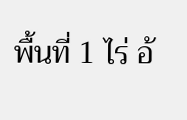พื้นที่ 1 ไร่ อ้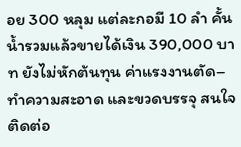อย 300 หลุม แต่ละกอมี 10 ลำ คั้นน้ำรวมแล้วขายได้เงิน 390,000 บาท ยังไม่หักต้นทุน ค่าแรงงานตัด–ทำความสะอาด และขวดบรรจุ สนใจติดต่อ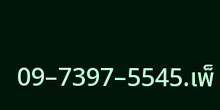09–7397–5545.เพ็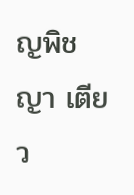ญพิชญา เตียว